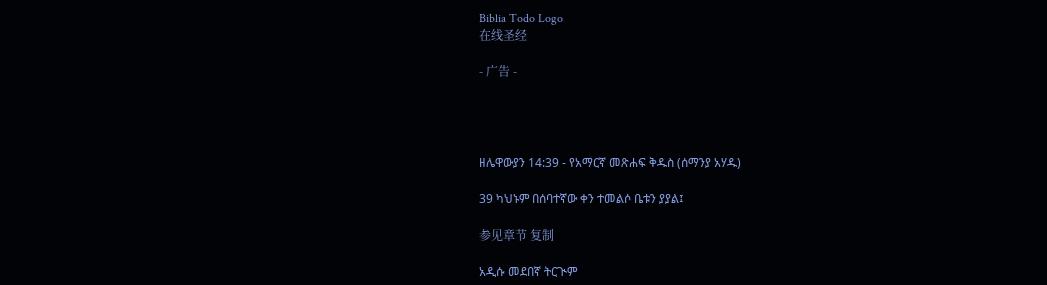Biblia Todo Logo
在线圣经

- 广告 -




ዘሌዋውያን 14:39 - የአማርኛ መጽሐፍ ቅዱስ (ሰማንያ አሃዱ)

39 ካህኑም በሰባተኛው ቀን ተመልሶ ቤቱን ያያል፤

参见章节 复制

አዲሱ መደበኛ ትርጒም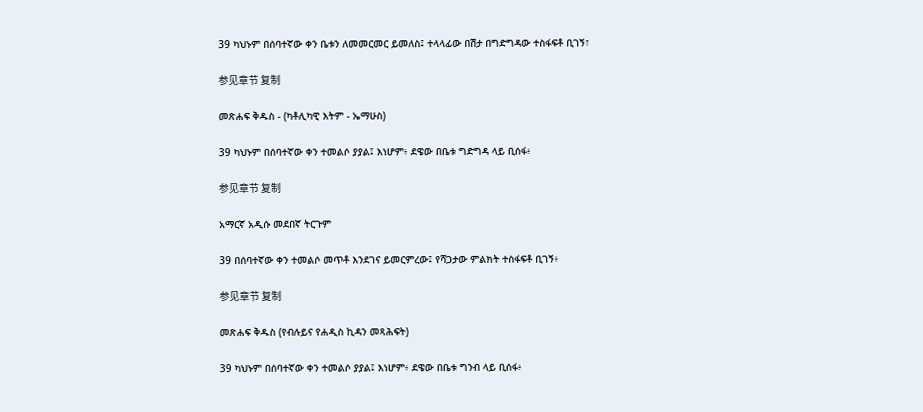39 ካህኑም በሰባተኛው ቀን ቤቱን ለመመርመር ይመለስ፤ ተላላፊው በሽታ በግድግዳው ተስፋፍቶ ቢገኝ፣

参见章节 复制

መጽሐፍ ቅዱስ - (ካቶሊካዊ እትም - ኤማሁስ)

39 ካህኑም በሰባተኛው ቀን ተመልሶ ያያል፤ እነሆም፥ ደዌው በቤቱ ግድግዳ ላይ ቢሰፋ፥

参见章节 复制

አማርኛ አዲሱ መደበኛ ትርጉም

39 በሰባተኛው ቀን ተመልሶ መጥቶ እንደገና ይመርምረው፤ የሻጋታው ምልክት ተስፋፍቶ ቢገኝ፥

参见章节 复制

መጽሐፍ ቅዱስ (የብሉይና የሐዲስ ኪዳን መጻሕፍት)

39 ካህኑም በሰባተኛው ቀን ተመልሶ ያያል፤ እነሆም፥ ደዌው በቤቱ ግንብ ላይ ቢሰፋ፥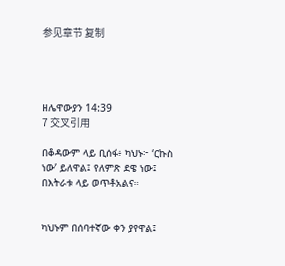参见章节 复制




ዘሌዋውያን 14:39
7 交叉引用

በቆዳውም ላይ ቢሰፋ፥ ካህኑ፦ ‘ርኩስ ነው’ ይለዋል፤ የለምጽ ደዌ ነው፤ በእትራቱ ላይ ወጥቶአልና።


ካህኑም በሰባተኛው ቀን ያየዋል፤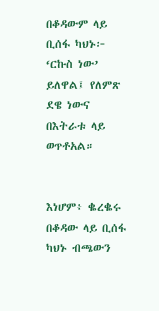በቆዳውም ላይ ቢሰፋ ካህኑ፦ ‘ርኩስ ነው’ ይለዋል፤ የለምጽ ደዌ ነውና በእትራቱ ላይ ወጥቶአል።


እነሆም፥ ቈረቈሩ በቆዳው ላይ ቢሰፋ ካህኑ ብጫውን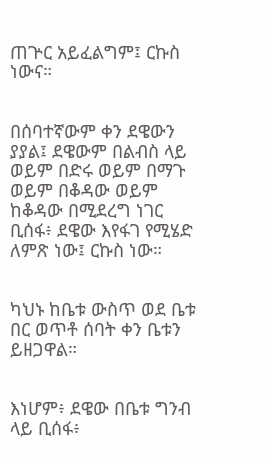ጠጕር አይፈልግም፤ ርኩስ ነውና።


በሰባተኛውም ቀን ደዌውን ያያል፤ ደዌውም በልብስ ላይ ወይም በድሩ ወይም በማጉ ወይም በቆዳው ወይም ከቆዳው በሚደረግ ነገር ቢሰፋ፥ ደዌው እየፋገ የሚሄድ ለምጽ ነው፤ ርኩስ ነው።


ካህኑ ከቤቱ ውስጥ ወደ ቤቱ በር ወጥቶ ሰባት ቀን ቤቱን ይዘጋዋል።


እነሆም፥ ደዌው በቤቱ ግንብ ላይ ቢሰፋ፥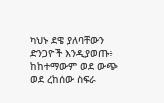ካህኑ ደዌ ያለባቸውን ድንጋዮች እንዲያወጡ፥ ከከተማውም ወደ ውጭ ወደ ረከሰው ስፍራ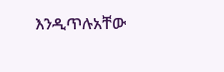እንዲጥሉአቸው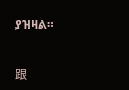ያዝዛል።


跟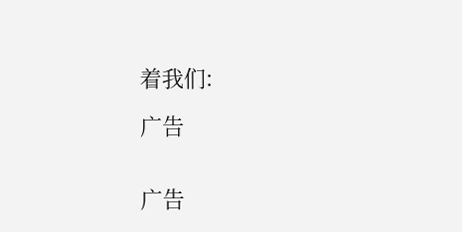着我们:

广告


广告